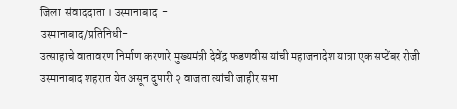जिला  संवाददाता । उस्मानाबाद  -
उस्मानाबाद/प्रतिनिधी-
उत्साहाचे वातावरण निर्माण करणारे मुख्यमंत्री देवेंद्र फडणवीस यांची महाजनादेश यात्रा एक सप्टेंबर रोजी उस्मानाबाद शहरात येत असून दुपारी २ वाजता त्यांची जाहीर सभा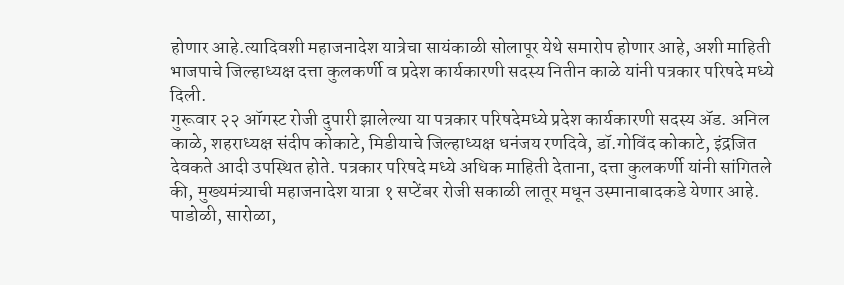होणार आहे.त्यादिवशी महाजनादेश यात्रेचा सायंकाळी सोलापूर येथे समारोप होणार आहे, अशी माहिती भाजपाचे जिल्हाध्यक्ष दत्ता कुलकर्णी व प्रदेश कार्यकारणी सदस्य नितीन काळे यांनी पत्रकार परिषदे मध्ये दिली.
गुरूवार २२ ऑगस्ट रोजी दुपारी झालेल्या या पत्रकार परिषदेमध्ये प्रदेश कार्यकारणी सदस्य ॲड. अनिल काळे, शहराध्यक्ष संदीप कोकाटे, मिडीयाचे जिल्हाध्यक्ष धनंजय रणदिवे, डॉ.गोविंद कोकाटे, इंद्रजित देवकते आदी उपस्थित होते. पत्रकार परिषदे मध्ये अधिक माहिती देताना, दत्ता कुलकर्णी यांनी सांगितले की, मुख्यमंत्र्याची महाजनादेश यात्रा १ सप्टेंबर रोजी सकाळी लातूर मधून उस्मानाबादकडे येणार आहे. पाडोळी, सारोळा,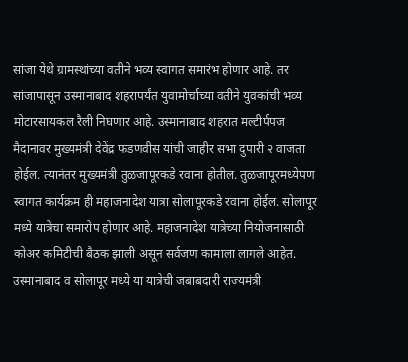सांजा येथे ग्रामस्थांच्या वतीने भव्य स्वागत समारंभ होणार आहे. तर सांजापासून उस्मानाबाद शहरापर्यंत युवामोर्चाच्या वतीने युवकांची भव्य मोटारसायकल रैली निघणार आहे. उस्मानाबाद शहरात मल्टीर्पपज मैदानावर मुख्यमंत्री देवेंद्र फडणवीस यांची जाहीर सभा दुपारी २ वाजता होईल. त्यानंतर मुख्यमंत्री तुळजापूरकडे रवाना होतील. तुळजापूरमध्येपण स्वागत कार्यक्रम ही महाजनादेश यात्रा सोलापूरकडे रवाना होईल. सोलापूर मध्ये यात्रेचा समारोप होणार आहे. महाजनादेश यात्रेच्या नियोजनासाठी कोअर कमिटीची बैठक झाली असून सर्वजण कामाला लागले आहेत. उस्मानाबाद व सोलापूर मध्ये या यात्रेची जबाबदारी राज्यमंत्री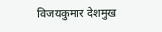विजयकुमार देशमुख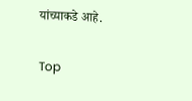यांच्याकडे आहे.


Top